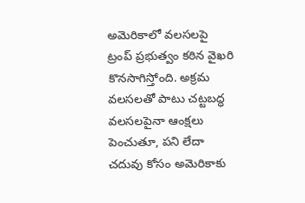అమెరికాలో వలసలపై ట్రంప్ ప్రభుత్వం కఠిన వైఖరి కొనసాగిస్తోంది. అక్రమ వలసలతో పాటు చట్టబద్ధ వలసలపైనా ఆంక్షలు పెంచుతూ, పని లేదా చదువు కోసం అమెరికాకు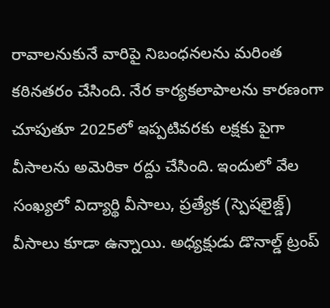రావాలనుకునే వారిపై నిబంధనలను మరింత కఠినతరం చేసింది. నేర కార్యకలాపాలను కారణంగా చూపుతూ 2025లో ఇప్పటివరకు లక్షకు పైగా వీసాలను అమెరికా రద్దు చేసింది. ఇందులో వేల సంఖ్యలో విద్యార్థి వీసాలు, ప్రత్యేక (స్పెషలైజ్డ్) వీసాలు కూడా ఉన్నాయి. అధ్యక్షుడు డొనాల్డ్ ట్రంప్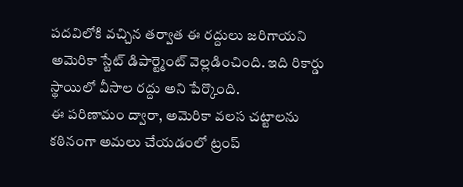పదవిలోకి వచ్చిన తర్వాత ఈ రద్దులు జరిగాయని అమెరికా స్టేట్ డిపార్ట్మెంట్ వెల్లడించింది. ఇది రికార్డు స్థాయిలో వీసాల రద్దు అని పేర్కొంది.
ఈ పరిణామం ద్వారా, అమెరికా వలస చట్టాలను కఠినంగా అమలు చేయడంలో ట్రంప్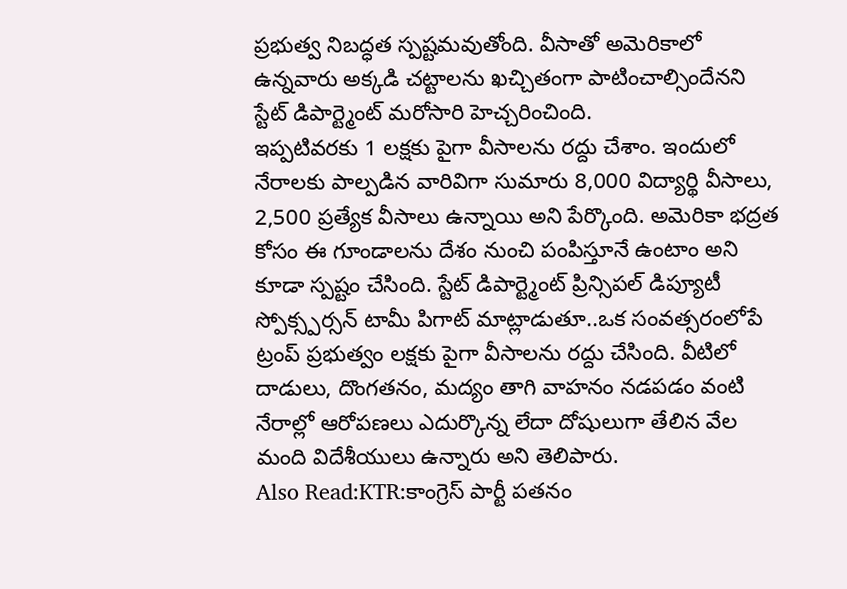ప్రభుత్వ నిబద్ధత స్పష్టమవుతోంది. వీసాతో అమెరికాలో ఉన్నవారు అక్కడి చట్టాలను ఖచ్చితంగా పాటించాల్సిందేనని స్టేట్ డిపార్ట్మెంట్ మరోసారి హెచ్చరించింది.
ఇప్పటివరకు 1 లక్షకు పైగా వీసాలను రద్దు చేశాం. ఇందులో నేరాలకు పాల్పడిన వారివిగా సుమారు 8,000 విద్యార్థి వీసాలు, 2,500 ప్రత్యేక వీసాలు ఉన్నాయి అని పేర్కొంది. అమెరికా భద్రత కోసం ఈ గూండాలను దేశం నుంచి పంపిస్తూనే ఉంటాం అని కూడా స్పష్టం చేసింది. స్టేట్ డిపార్ట్మెంట్ ప్రిన్సిపల్ డిప్యూటీ స్పోక్స్పర్సన్ టామీ పిగాట్ మాట్లాడుతూ..ఒక సంవత్సరంలోపే ట్రంప్ ప్రభుత్వం లక్షకు పైగా వీసాలను రద్దు చేసింది. వీటిలో దాడులు, దొంగతనం, మద్యం తాగి వాహనం నడపడం వంటి నేరాల్లో ఆరోపణలు ఎదుర్కొన్న లేదా దోషులుగా తేలిన వేల మంది విదేశీయులు ఉన్నారు అని తెలిపారు.
Also Read:KTR:కాంగ్రెస్ పార్టీ పతనం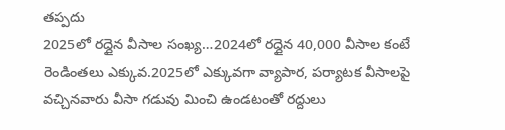తప్పదు
2025లో రద్దైన వీసాల సంఖ్య…2024లో రద్దైన 40,000 వీసాల కంటే రెండింతలు ఎక్కువ.2025లో ఎక్కువగా వ్యాపార, పర్యాటక వీసాలపై వచ్చినవారు వీసా గడువు మించి ఉండటంతో రద్దులు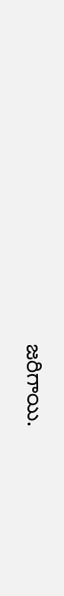జరిగాయి.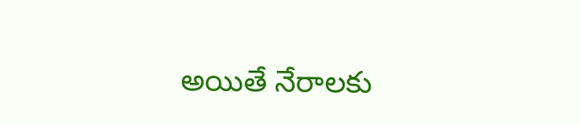అయితే నేరాలకు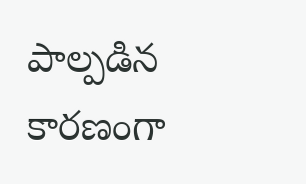పాల్పడిన కారణంగా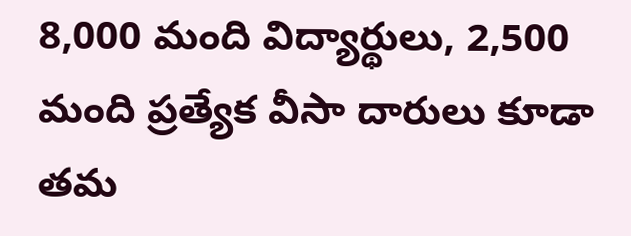8,000 మంది విద్యార్థులు, 2,500 మంది ప్రత్యేక వీసా దారులు కూడా తమ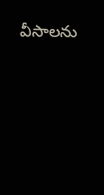వీసాలను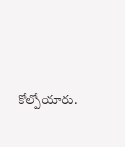కోల్పోయారు.